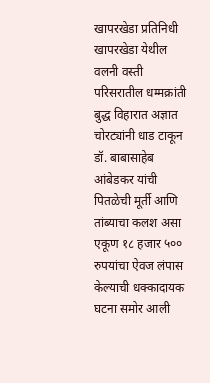खापरखेडा प्रतिनिधी
खापरखेडा येथील वलनी वस्ती परिसरातील धम्मक्रांती बुद्ध विहारात अज्ञात चोरट्यांनी धाड टाकून डॉ. बाबासाहेब आंबेडकर यांची पितळेची मूर्ती आणि तांब्याचा कलश असा एकूण १८ हजार ५०० रुपयांचा ऐवज लंपास केल्याची धक्कादायक घटना समोर आली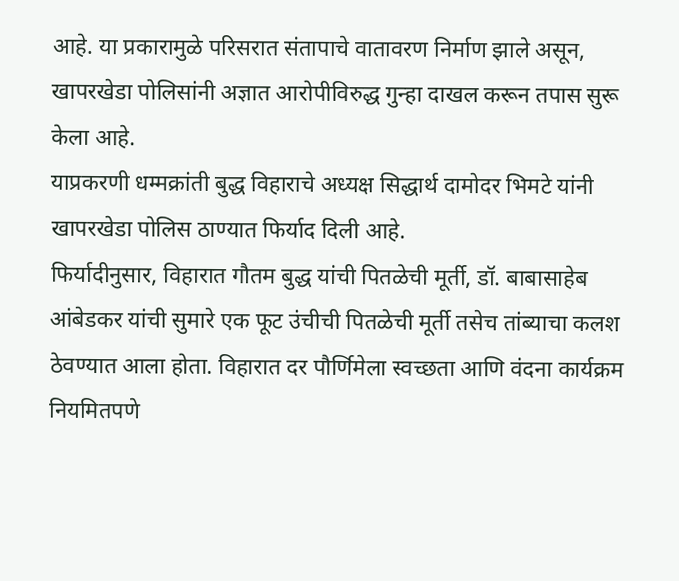आहे. या प्रकारामुळे परिसरात संतापाचे वातावरण निर्माण झाले असून, खापरखेडा पोलिसांनी अज्ञात आरोपीविरुद्ध गुन्हा दाखल करून तपास सुरू केला आहे.
याप्रकरणी धम्मक्रांती बुद्ध विहाराचे अध्यक्ष सिद्धार्थ दामोदर भिमटे यांनी खापरखेडा पोलिस ठाण्यात फिर्याद दिली आहे.
फिर्यादीनुसार, विहारात गौतम बुद्ध यांची पितळेची मूर्ती, डॉ. बाबासाहेब आंबेडकर यांची सुमारे एक फूट उंचीची पितळेची मूर्ती तसेच तांब्याचा कलश ठेवण्यात आला होता. विहारात दर पौर्णिमेला स्वच्छता आणि वंदना कार्यक्रम नियमितपणे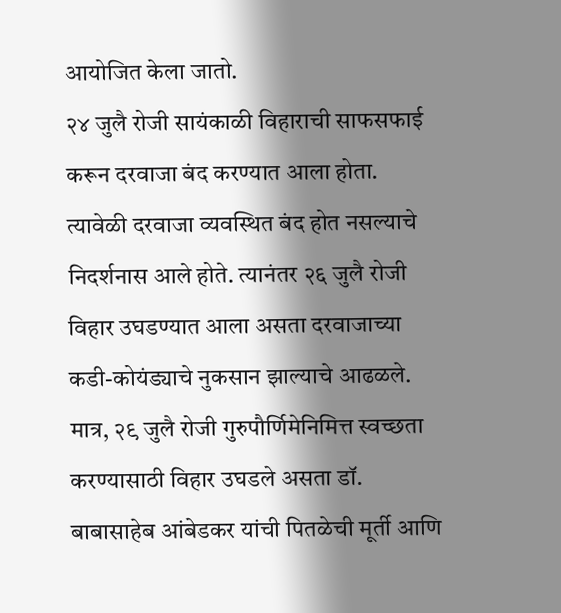आयोजित केला जातो.
२४ जुलै रोजी सायंकाळी विहाराची साफसफाई करून दरवाजा बंद करण्यात आला होता. त्यावेळी दरवाजा व्यवस्थित बंद होत नसल्याचे निदर्शनास आले होते. त्यानंतर २६ जुलै रोजी विहार उघडण्यात आला असता दरवाजाच्या कडी-कोयंड्याचे नुकसान झाल्याचे आढळले. मात्र, २९ जुलै रोजी गुरुपौर्णिमेनिमित्त स्वच्छता करण्यासाठी विहार उघडले असता डॉ. बाबासाहेब आंबेडकर यांची पितळेची मूर्ती आणि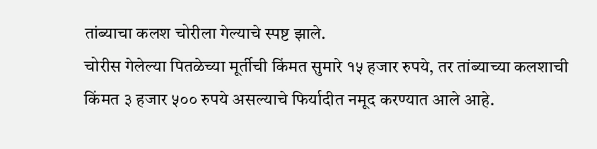तांब्याचा कलश चोरीला गेल्याचे स्पष्ट झाले.
चोरीस गेलेल्या पितळेच्या मूर्तीची किंमत सुमारे १५ हजार रुपये, तर तांब्याच्या कलशाची किंमत ३ हजार ५०० रुपये असल्याचे फिर्यादीत नमूद करण्यात आले आहे.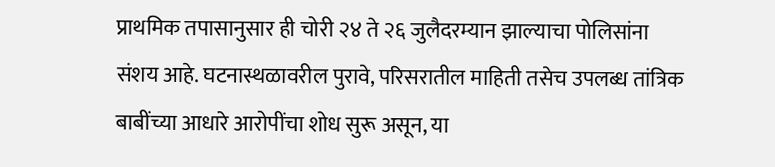प्राथमिक तपासानुसार ही चोरी २४ ते २६ जुलैदरम्यान झाल्याचा पोलिसांना संशय आहे. घटनास्थळावरील पुरावे, परिसरातील माहिती तसेच उपलब्ध तांत्रिक बाबींच्या आधारे आरोपींचा शोध सुरू असून, या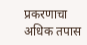प्रकरणाचा अधिक तपास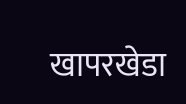खापरखेडा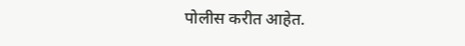पोलीस करीत आहेत.